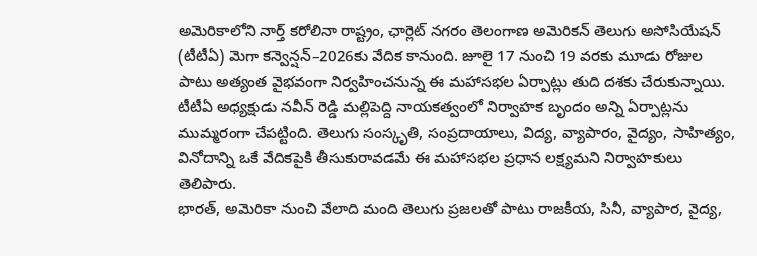అమెరికాలోని నార్త్ కరోలినా రాష్ట్రం, ఛార్లెట్ నగరం తెలంగాణ అమెరికన్ తెలుగు అసోసియేషన్ (టీటీఏ) మెగా కన్వెన్షన్–2026కు వేదిక కానుంది. జూలై 17 నుంచి 19 వరకు మూడు రోజుల పాటు అత్యంత వైభవంగా నిర్వహించనున్న ఈ మహాసభల ఏర్పాట్లు తుది దశకు చేరుకున్నాయి. టీటీఏ అధ్యక్షుడు నవీన్ రెడ్డి మల్లిపెద్ది నాయకత్వంలో నిర్వాహక బృందం అన్ని ఏర్పాట్లను ముమ్మరంగా చేపట్టింది. తెలుగు సంస్కృతి, సంప్రదాయాలు, విద్య, వ్యాపారం, వైద్యం, సాహిత్యం, వినోదాన్ని ఒకే వేదికపైకి తీసుకురావడమే ఈ మహాసభల ప్రధాన లక్ష్యమని నిర్వాహకులు తెలిపారు.
భారత్, అమెరికా నుంచి వేలాది మంది తెలుగు ప్రజలతో పాటు రాజకీయ, సినీ, వ్యాపార, వైద్య,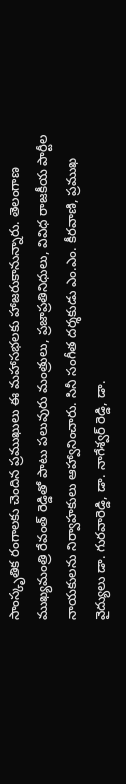సాంస్కృతిక రంగాలకు చెందిన ప్రముఖులు ఈ మహాసభలకు హాజరుకానున్నారు. తెలంగాణ ముఖ్యమంత్రి రేవంత్ రెడ్డితో పాటు పలువురు మంత్రులు, ప్రజాప్రతినిధులు, వివిధ రాజకీయ పార్టీల నాయకులను నిర్వాహకులు ఆహ్వానించారు. సినీ సంగీత దర్శకుడు ఎం.ఎం. కీరవాణి, ప్రముఖ వైద్యులు డా. గురవారెడ్డి, డా. నాగేశ్వర్ రెడ్డి, డా.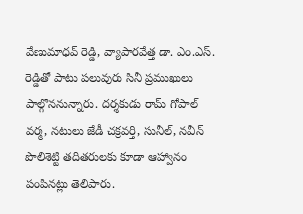వేణుమాధవ్ రెడ్డి, వ్యాపారవేత్త డా. ఎం.ఎస్. రెడ్డితో పాటు పలువురు సినీ ప్రముఖులు పాల్గొననున్నారు. దర్శకుడు రామ్ గోపాల్ వర్మ, నటులు జేడీ చక్రవర్తి, సునీల్, నవీన్ పొలిశెట్టి తదితరులకు కూడా ఆహ్వానం పంపినట్లు తెలిపారు.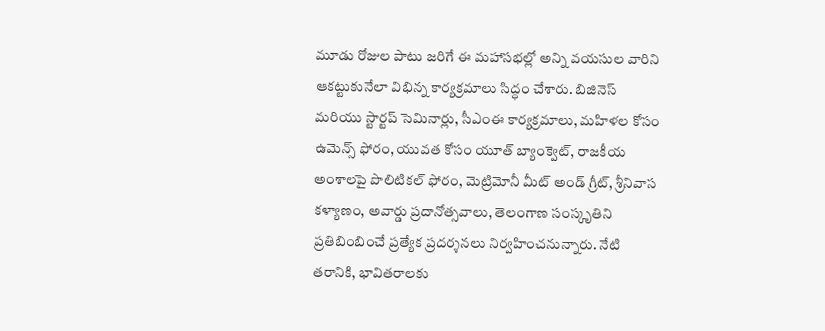మూడు రోజుల పాటు జరిగే ఈ మహాసభల్లో అన్ని వయసుల వారిని ఆకట్టుకునేలా విభిన్న కార్యక్రమాలు సిద్ధం చేశారు. బిజినెస్ మరియు స్టార్టప్ సెమినార్లు, సీఎంఈ కార్యక్రమాలు, మహిళల కోసం ఉమెన్స్ ఫోరం, యువత కోసం యూత్ బ్యాంక్వెట్, రాజకీయ అంశాలపై పొలిటికల్ ఫోరం, మెట్రిమోనీ మీట్ అండ్ గ్రీట్, శ్రీనివాస కళ్యాణం, అవార్డు ప్రదానోత్సవాలు, తెలంగాణ సంస్కృతిని ప్రతిబింబించే ప్రత్యేక ప్రదర్శనలు నిర్వహించనున్నారు. నేటి తరానికి, భావితరాలకు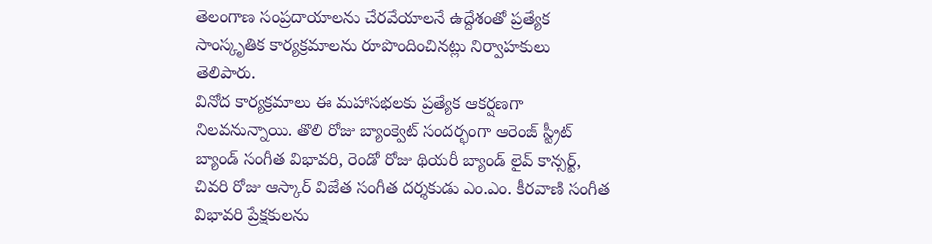తెలంగాణ సంప్రదాయాలను చేరవేయాలనే ఉద్దేశంతో ప్రత్యేక సాంస్కృతిక కార్యక్రమాలను రూపొందించినట్లు నిర్వాహకులు తెలిపారు.
వినోద కార్యక్రమాలు ఈ మహాసభలకు ప్రత్యేక ఆకర్షణగా నిలవనున్నాయి. తొలి రోజు బ్యాంక్వెట్ సందర్భంగా ఆరెంజ్ స్ట్రీట్ బ్యాండ్ సంగీత విభావరి, రెండో రోజు థియరీ బ్యాండ్ లైవ్ కాన్సర్ట్, చివరి రోజు ఆస్కార్ విజేత సంగీత దర్శకుడు ఎం.ఎం. కీరవాణి సంగీత విభావరి ప్రేక్షకులను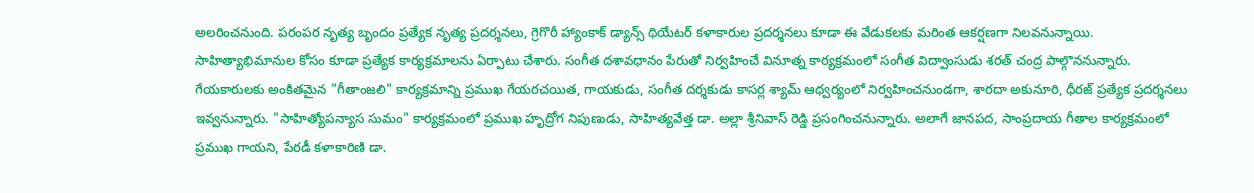అలరించనుంది. పరంపర నృత్య బృందం ప్రత్యేక నృత్య ప్రదర్శనలు, గ్రెగొరీ హ్యాంకాక్ డ్యాన్స్ థియేటర్ కళాకారుల ప్రదర్శనలు కూడా ఈ వేడుకలకు మరింత ఆకర్షణగా నిలవనున్నాయి.
సాహిత్యాభిమానుల కోసం కూడా ప్రత్యేక కార్యక్రమాలను ఏర్పాటు చేశారు. సంగీత దశావధానం పేరుతో నిర్వహించే వినూత్న కార్యక్రమంలో సంగీత విద్వాంసుడు శరత్ చంద్ర పాల్గొననున్నారు. గేయకారులకు అంకితమైన "గీతాంజలి" కార్యక్రమాన్ని ప్రముఖ గేయరచయిత, గాయకుడు, సంగీత దర్శకుడు కాసర్ల శ్యామ్ ఆధ్వర్యంలో నిర్వహించనుండగా, శారదా అకునూరి, ధీరజ్ ప్రత్యేక ప్రదర్శనలు ఇవ్వనున్నారు. "సాహిత్యోపన్యాస సుమం" కార్యక్రమంలో ప్రముఖ హృద్రోగ నిపుణుడు, సాహిత్యవేత్త డా. అల్లా శ్రీనివాస్ రెడ్డి ప్రసంగించనున్నారు. అలాగే జానపద, సాంప్రదాయ గీతాల కార్యక్రమంలో ప్రముఖ గాయని, పేరడీ కళాకారిణి డా.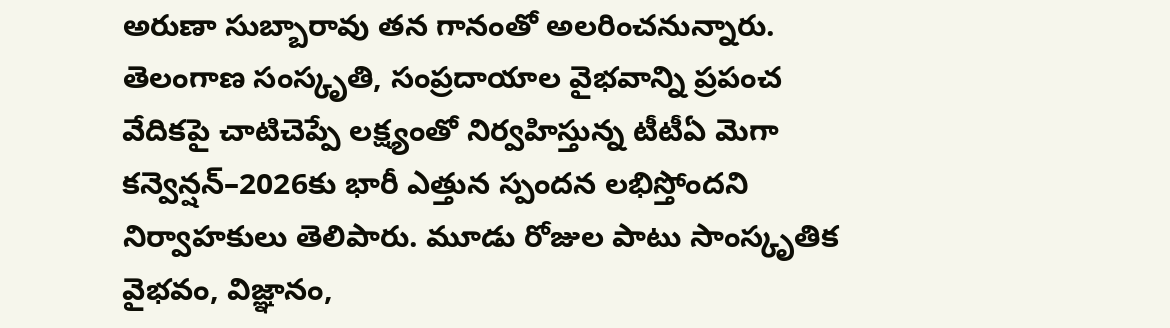అరుణా సుబ్బారావు తన గానంతో అలరించనున్నారు.
తెలంగాణ సంస్కృతి, సంప్రదాయాల వైభవాన్ని ప్రపంచ వేదికపై చాటిచెప్పే లక్ష్యంతో నిర్వహిస్తున్న టీటీఏ మెగా కన్వెన్షన్–2026కు భారీ ఎత్తున స్పందన లభిస్తోందని నిర్వాహకులు తెలిపారు. మూడు రోజుల పాటు సాంస్కృతిక వైభవం, విజ్ఞానం,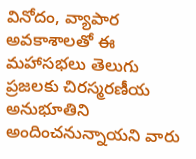వినోదం, వ్యాపార అవకాశాలతో ఈ మహాసభలు తెలుగు ప్రజలకు చిరస్మరణీయ అనుభూతిని అందించనున్నాయని వారు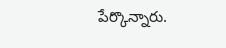పేర్కొన్నారు.